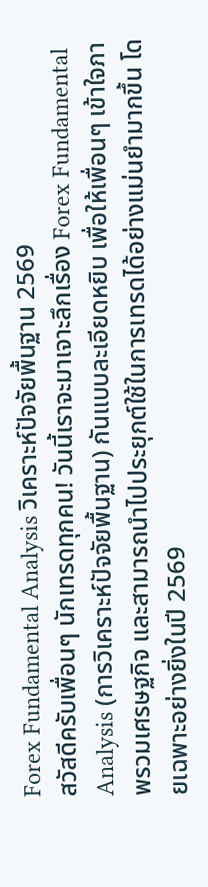Forex Fundamental Analysis วิเคราะห์ปัจจัยพื้นฐาน 2569
สวัสดีครับเพื่อนๆ นักเทรดทุกคน! วันนี้เราจะมาเจาะลึกเรื่อง Forex Fundamental Analysis (การวิเคราะห์ปัจจัยพื้นฐาน) กันแบบละเอียดหยิบ เพื่อให้เพื่อนๆ เข้าใจภาพรวมเศรษฐกิจ และสามารถนำไปประยุกต์ใช้ในการเทรดได้อย่างแม่นยำมากขึ้น โดยเฉพาะอย่างยิ่งในปี 2569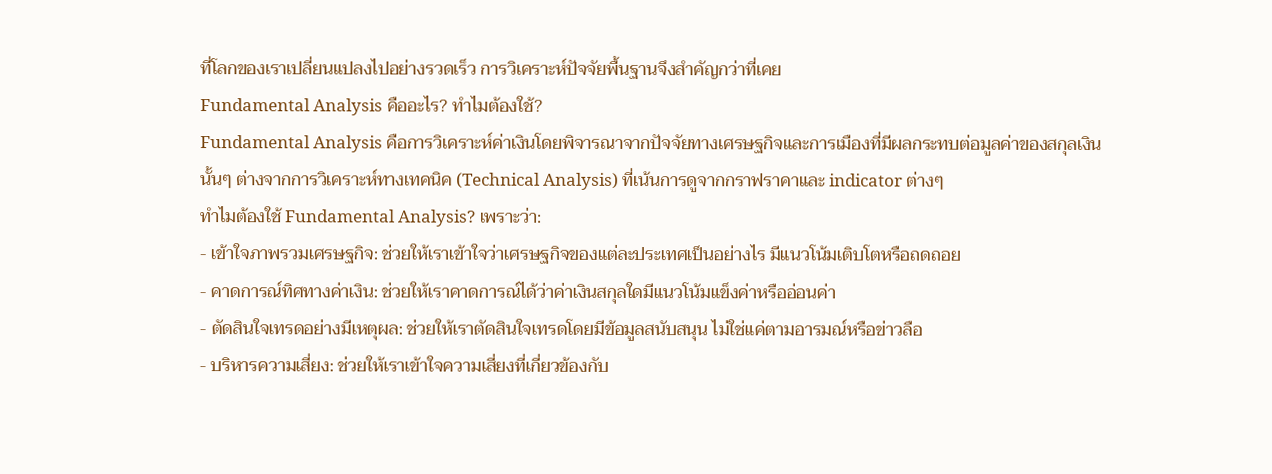ที่โลกของเราเปลี่ยนแปลงไปอย่างรวดเร็ว การวิเคราะห์ปัจจัยพื้นฐานจึงสำคัญกว่าที่เคย
Fundamental Analysis คืออะไร? ทำไมต้องใช้?
Fundamental Analysis คือการวิเคราะห์ค่าเงินโดยพิจารณาจากปัจจัยทางเศรษฐกิจและการเมืองที่มีผลกระทบต่อมูลค่าของสกุลเงินนั้นๆ ต่างจากการวิเคราะห์ทางเทคนิค (Technical Analysis) ที่เน้นการดูจากกราฟราคาและ indicator ต่างๆ
ทำไมต้องใช้ Fundamental Analysis? เพราะว่า:
- เข้าใจภาพรวมเศรษฐกิจ: ช่วยให้เราเข้าใจว่าเศรษฐกิจของแต่ละประเทศเป็นอย่างไร มีแนวโน้มเติบโตหรือถดถอย
- คาดการณ์ทิศทางค่าเงิน: ช่วยให้เราคาดการณ์ได้ว่าค่าเงินสกุลใดมีแนวโน้มแข็งค่าหรืออ่อนค่า
- ตัดสินใจเทรดอย่างมีเหตุผล: ช่วยให้เราตัดสินใจเทรดโดยมีข้อมูลสนับสนุน ไม่ใช่แค่ตามอารมณ์หรือข่าวลือ
- บริหารความเสี่ยง: ช่วยให้เราเข้าใจความเสี่ยงที่เกี่ยวข้องกับ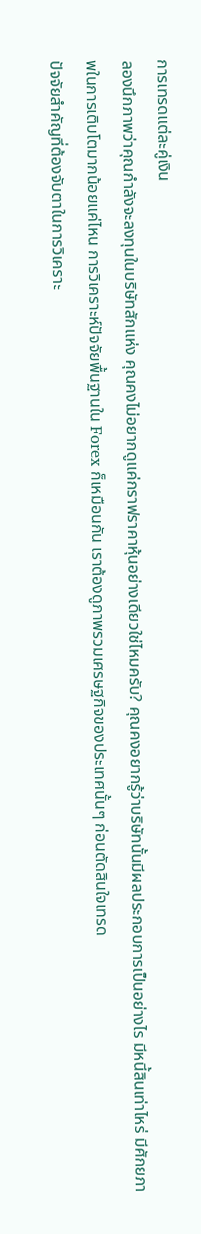การเทรดแต่ละคู่เงิน
ลองนึกภาพว่าคุณกำลังจะลงทุนในบริษัทสักแห่ง คุณคงไม่อยากดูแค่กราฟราคาหุ้นอย่างเดียวใช่ไหมครับ? คุณคงอยากรู้ว่าบริษัทนั้นมีผลประกอบการเป็นอย่างไร มีหนี้สินเท่าไหร่ มีศักยภาพในการเติบโตมากน้อยแค่ไหน การวิเคราะห์ปัจจัยพื้นฐานใน Forex ก็เหมือนกัน เราต้องดูภาพรวมเศรษฐกิจของประเทศนั้นๆ ก่อนตัดสินใจเทรด
ปัจจัยสำคัญที่ต้องจับตาในการวิเคราะ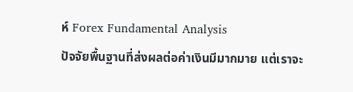ห์ Forex Fundamental Analysis
ปัจจัยพื้นฐานที่ส่งผลต่อค่าเงินมีมากมาย แต่เราจะ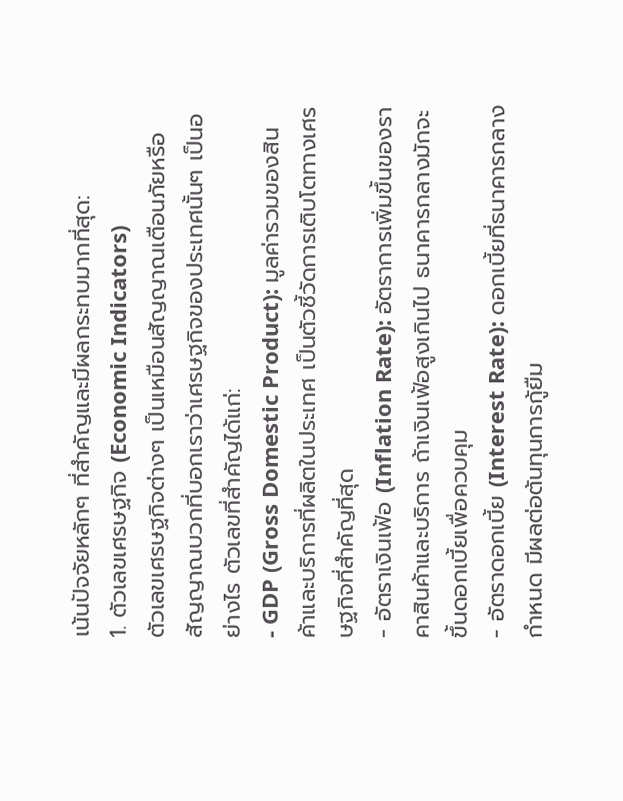เน้นปัจจัยหลักๆ ที่สำคัญและมีผลกระทบมากที่สุด:
1. ตัวเลขเศรษฐกิจ (Economic Indicators)
ตัวเลขเศรษฐกิจต่างๆ เป็นเหมือนสัญญาณเตือนภัยหรือสัญญาณบวกที่บอกเราว่าเศรษฐกิจของประเทศนั้นๆ เป็นอย่างไร ตัวเลขที่สำคัญได้แก่:
- GDP (Gross Domestic Product): มูลค่ารวมของสินค้าและบริการที่ผลิตในประเทศ เป็นตัวชี้วัดการเติบโตทางเศรษฐกิจที่สำคัญที่สุด
- อัตราเงินเฟ้อ (Inflation Rate): อัตราการเพิ่มขึ้นของราคาสินค้าและบริการ ถ้าเงินเฟ้อสูงเกินไป ธนาคารกลางมักจะขึ้นดอกเบี้ยเพื่อควบคุม
- อัตราดอกเบี้ย (Interest Rate): ดอกเบี้ยที่ธนาคารกลางกำหนด มีผลต่อต้นทุนการกู้ยืม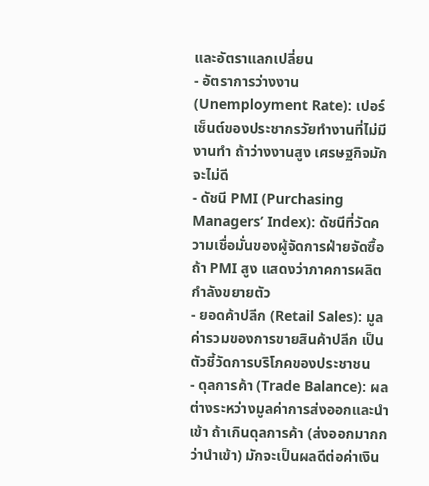และอัตราแลกเปลี่ยน
- อัตราการว่างงาน (Unemployment Rate): เปอร์เซ็นต์ของประชากรวัยทำงานที่ไม่มีงานทำ ถ้าว่างงานสูง เศรษฐกิจมักจะไม่ดี
- ดัชนี PMI (Purchasing Managers’ Index): ดัชนีที่วัดความเชื่อมั่นของผู้จัดการฝ่ายจัดซื้อ ถ้า PMI สูง แสดงว่าภาคการผลิตกำลังขยายตัว
- ยอดค้าปลีก (Retail Sales): มูลค่ารวมของการขายสินค้าปลีก เป็นตัวชี้วัดการบริโภคของประชาชน
- ดุลการค้า (Trade Balance): ผลต่างระหว่างมูลค่าการส่งออกและนำเข้า ถ้าเกินดุลการค้า (ส่งออกมากกว่านำเข้า) มักจะเป็นผลดีต่อค่าเงิน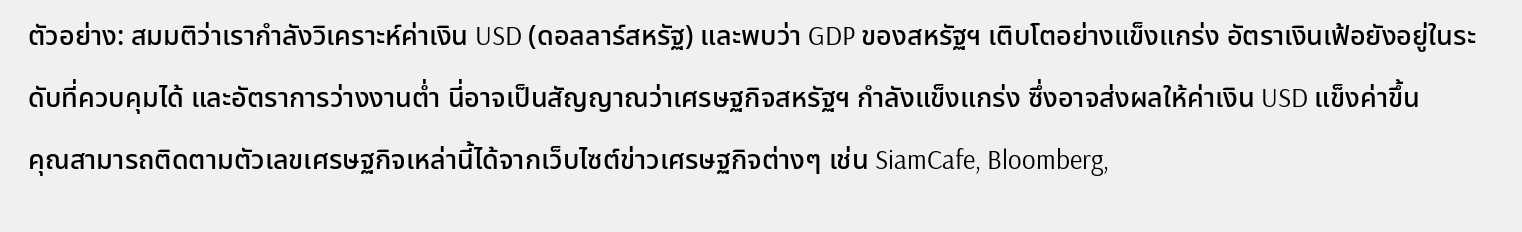ตัวอย่าง: สมมติว่าเรากำลังวิเคราะห์ค่าเงิน USD (ดอลลาร์สหรัฐ) และพบว่า GDP ของสหรัฐฯ เติบโตอย่างแข็งแกร่ง อัตราเงินเฟ้อยังอยู่ในระดับที่ควบคุมได้ และอัตราการว่างงานต่ำ นี่อาจเป็นสัญญาณว่าเศรษฐกิจสหรัฐฯ กำลังแข็งแกร่ง ซึ่งอาจส่งผลให้ค่าเงิน USD แข็งค่าขึ้น
คุณสามารถติดตามตัวเลขเศรษฐกิจเหล่านี้ได้จากเว็บไซต์ข่าวเศรษฐกิจต่างๆ เช่น SiamCafe, Bloomberg,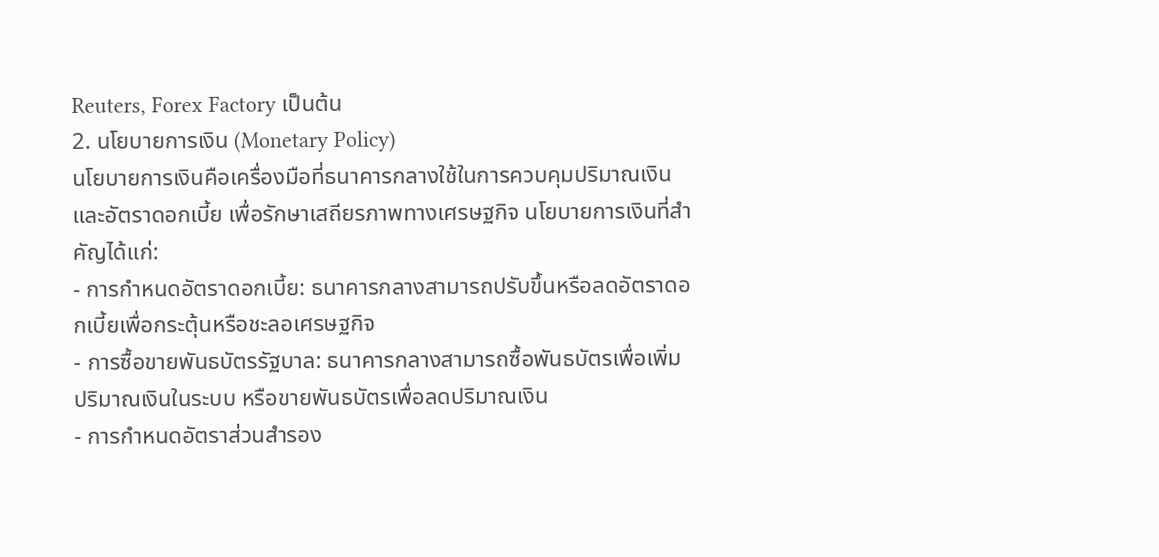Reuters, Forex Factory เป็นต้น
2. นโยบายการเงิน (Monetary Policy)
นโยบายการเงินคือเครื่องมือที่ธนาคารกลางใช้ในการควบคุมปริมาณเงินและอัตราดอกเบี้ย เพื่อรักษาเสถียรภาพทางเศรษฐกิจ นโยบายการเงินที่สำคัญได้แก่:
- การกำหนดอัตราดอกเบี้ย: ธนาคารกลางสามารถปรับขึ้นหรือลดอัตราดอกเบี้ยเพื่อกระตุ้นหรือชะลอเศรษฐกิจ
- การซื้อขายพันธบัตรรัฐบาล: ธนาคารกลางสามารถซื้อพันธบัตรเพื่อเพิ่มปริมาณเงินในระบบ หรือขายพันธบัตรเพื่อลดปริมาณเงิน
- การกำหนดอัตราส่วนสำรอง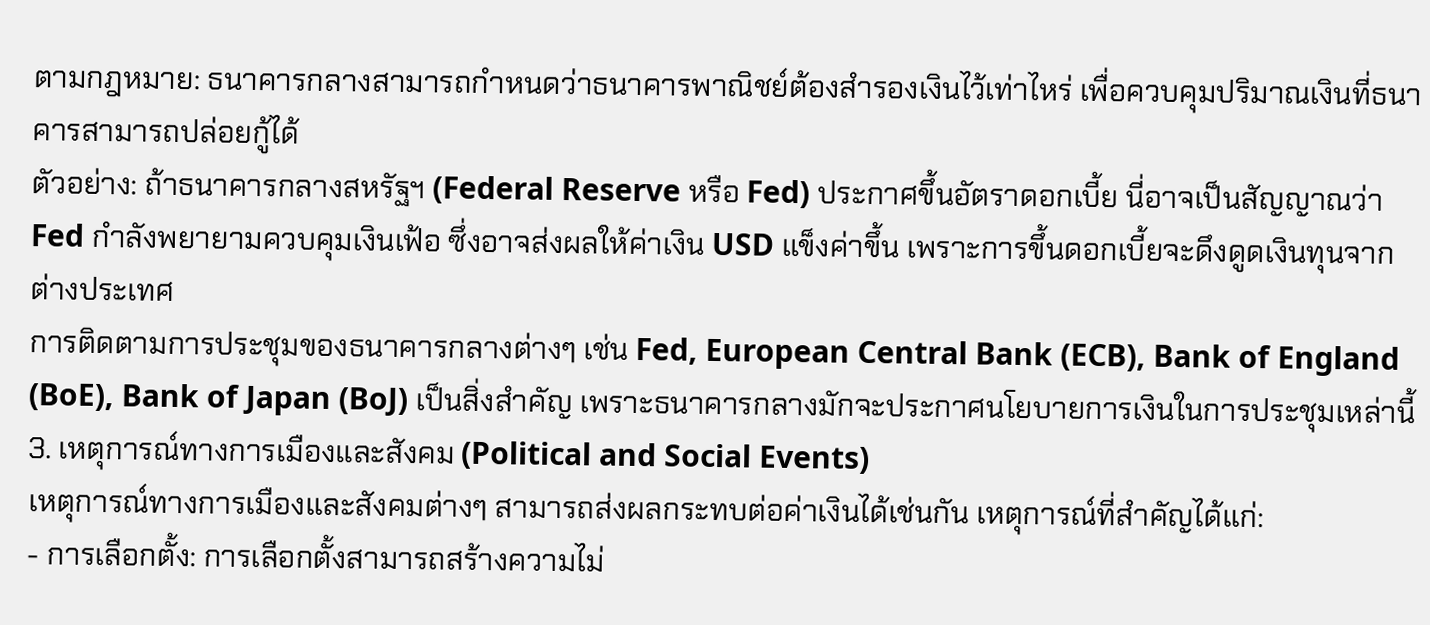ตามกฎหมาย: ธนาคารกลางสามารถกำหนดว่าธนาคารพาณิชย์ต้องสำรองเงินไว้เท่าไหร่ เพื่อควบคุมปริมาณเงินที่ธนาคารสามารถปล่อยกู้ได้
ตัวอย่าง: ถ้าธนาคารกลางสหรัฐฯ (Federal Reserve หรือ Fed) ประกาศขึ้นอัตราดอกเบี้ย นี่อาจเป็นสัญญาณว่า Fed กำลังพยายามควบคุมเงินเฟ้อ ซึ่งอาจส่งผลให้ค่าเงิน USD แข็งค่าขึ้น เพราะการขึ้นดอกเบี้ยจะดึงดูดเงินทุนจากต่างประเทศ
การติดตามการประชุมของธนาคารกลางต่างๆ เช่น Fed, European Central Bank (ECB), Bank of England (BoE), Bank of Japan (BoJ) เป็นสิ่งสำคัญ เพราะธนาคารกลางมักจะประกาศนโยบายการเงินในการประชุมเหล่านี้
3. เหตุการณ์ทางการเมืองและสังคม (Political and Social Events)
เหตุการณ์ทางการเมืองและสังคมต่างๆ สามารถส่งผลกระทบต่อค่าเงินได้เช่นกัน เหตุการณ์ที่สำคัญได้แก่:
- การเลือกตั้ง: การเลือกตั้งสามารถสร้างความไม่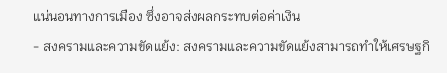แน่นอนทางการเมือง ซึ่งอาจส่งผลกระทบต่อค่าเงิน
- สงครามและความขัดแย้ง: สงครามและความขัดแย้งสามารถทำให้เศรษฐกิ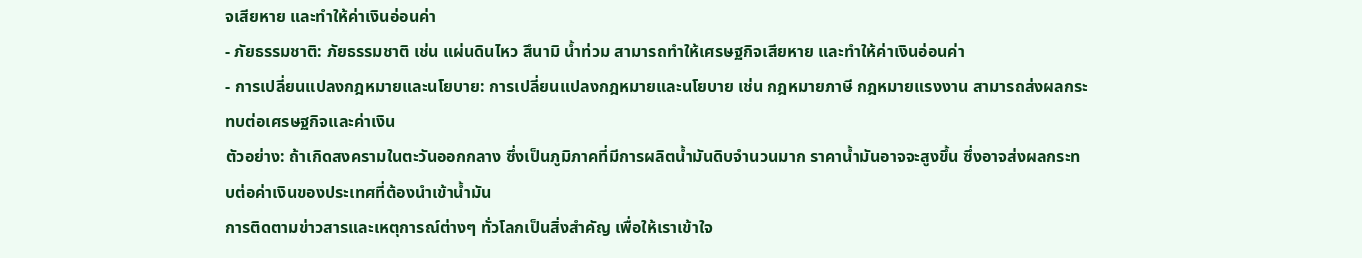จเสียหาย และทำให้ค่าเงินอ่อนค่า
- ภัยธรรมชาติ: ภัยธรรมชาติ เช่น แผ่นดินไหว สึนามิ น้ำท่วม สามารถทำให้เศรษฐกิจเสียหาย และทำให้ค่าเงินอ่อนค่า
- การเปลี่ยนแปลงกฎหมายและนโยบาย: การเปลี่ยนแปลงกฎหมายและนโยบาย เช่น กฎหมายภาษี กฎหมายแรงงาน สามารถส่งผลกระทบต่อเศรษฐกิจและค่าเงิน
ตัวอย่าง: ถ้าเกิดสงครามในตะวันออกกลาง ซึ่งเป็นภูมิภาคที่มีการผลิตน้ำมันดิบจำนวนมาก ราคาน้ำมันอาจจะสูงขึ้น ซึ่งอาจส่งผลกระทบต่อค่าเงินของประเทศที่ต้องนำเข้าน้ำมัน
การติดตามข่าวสารและเหตุการณ์ต่างๆ ทั่วโลกเป็นสิ่งสำคัญ เพื่อให้เราเข้าใจ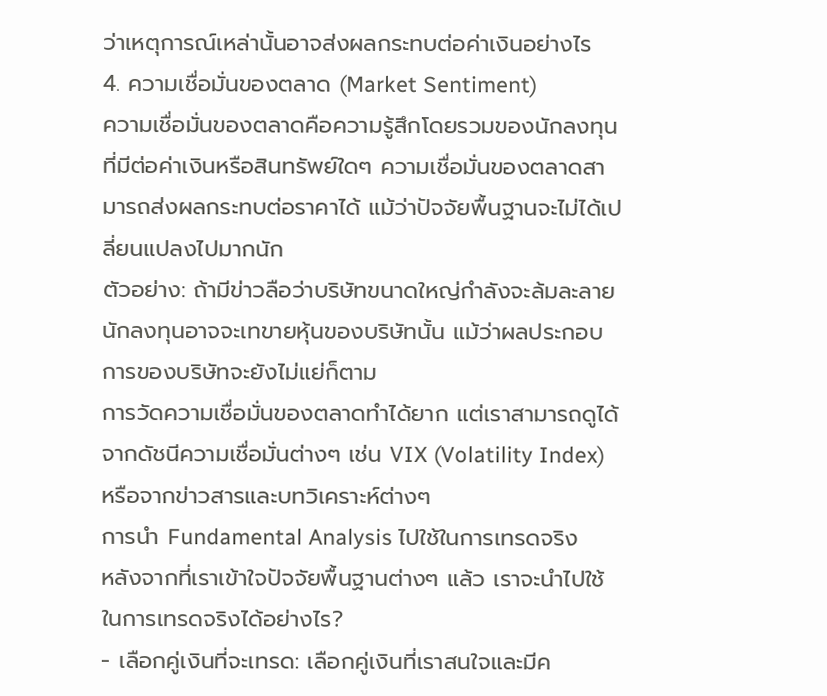ว่าเหตุการณ์เหล่านั้นอาจส่งผลกระทบต่อค่าเงินอย่างไร
4. ความเชื่อมั่นของตลาด (Market Sentiment)
ความเชื่อมั่นของตลาดคือความรู้สึกโดยรวมของนักลงทุนที่มีต่อค่าเงินหรือสินทรัพย์ใดๆ ความเชื่อมั่นของตลาดสามารถส่งผลกระทบต่อราคาได้ แม้ว่าปัจจัยพื้นฐานจะไม่ได้เปลี่ยนแปลงไปมากนัก
ตัวอย่าง: ถ้ามีข่าวลือว่าบริษัทขนาดใหญ่กำลังจะล้มละลาย นักลงทุนอาจจะเทขายหุ้นของบริษัทนั้น แม้ว่าผลประกอบการของบริษัทจะยังไม่แย่ก็ตาม
การวัดความเชื่อมั่นของตลาดทำได้ยาก แต่เราสามารถดูได้จากดัชนีความเชื่อมั่นต่างๆ เช่น VIX (Volatility Index) หรือจากข่าวสารและบทวิเคราะห์ต่างๆ
การนำ Fundamental Analysis ไปใช้ในการเทรดจริง
หลังจากที่เราเข้าใจปัจจัยพื้นฐานต่างๆ แล้ว เราจะนำไปใช้ในการเทรดจริงได้อย่างไร?
- เลือกคู่เงินที่จะเทรด: เลือกคู่เงินที่เราสนใจและมีค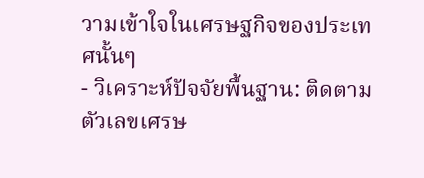วามเข้าใจในเศรษฐกิจของประเทศนั้นๆ
- วิเคราะห์ปัจจัยพื้นฐาน: ติดตามตัวเลขเศรษ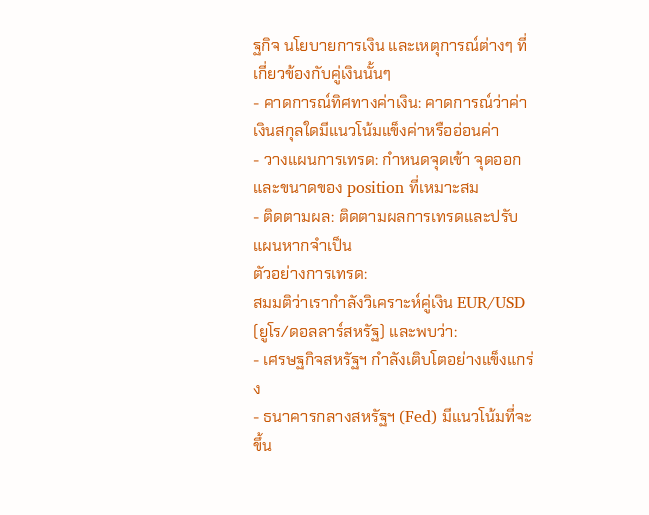ฐกิจ นโยบายการเงิน และเหตุการณ์ต่างๆ ที่เกี่ยวข้องกับคู่เงินนั้นๆ
- คาดการณ์ทิศทางค่าเงิน: คาดการณ์ว่าค่าเงินสกุลใดมีแนวโน้มแข็งค่าหรืออ่อนค่า
- วางแผนการเทรด: กำหนดจุดเข้า จุดออก และขนาดของ position ที่เหมาะสม
- ติดตามผล: ติดตามผลการเทรดและปรับแผนหากจำเป็น
ตัวอย่างการเทรด:
สมมติว่าเรากำลังวิเคราะห์คู่เงิน EUR/USD (ยูโร/ดอลลาร์สหรัฐ) และพบว่า:
- เศรษฐกิจสหรัฐฯ กำลังเติบโตอย่างแข็งแกร่ง
- ธนาคารกลางสหรัฐฯ (Fed) มีแนวโน้มที่จะขึ้น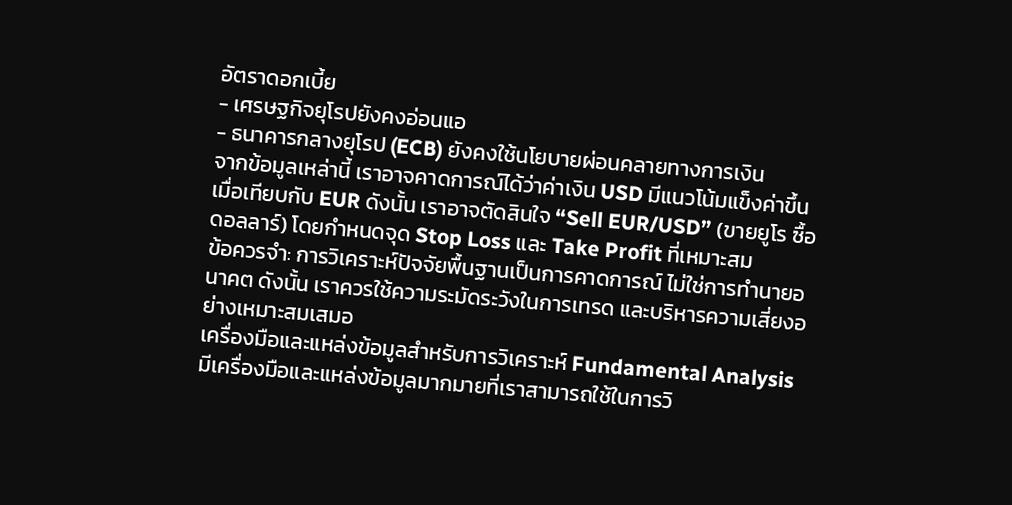อัตราดอกเบี้ย
- เศรษฐกิจยุโรปยังคงอ่อนแอ
- ธนาคารกลางยุโรป (ECB) ยังคงใช้นโยบายผ่อนคลายทางการเงิน
จากข้อมูลเหล่านี้ เราอาจคาดการณ์ได้ว่าค่าเงิน USD มีแนวโน้มแข็งค่าขึ้นเมื่อเทียบกับ EUR ดังนั้น เราอาจตัดสินใจ “Sell EUR/USD” (ขายยูโร ซื้อดอลลาร์) โดยกำหนดจุด Stop Loss และ Take Profit ที่เหมาะสม
ข้อควรจำ: การวิเคราะห์ปัจจัยพื้นฐานเป็นการคาดการณ์ ไม่ใช่การทำนายอนาคต ดังนั้น เราควรใช้ความระมัดระวังในการเทรด และบริหารความเสี่ยงอย่างเหมาะสมเสมอ
เครื่องมือและแหล่งข้อมูลสำหรับการวิเคราะห์ Fundamental Analysis
มีเครื่องมือและแหล่งข้อมูลมากมายที่เราสามารถใช้ในการวิ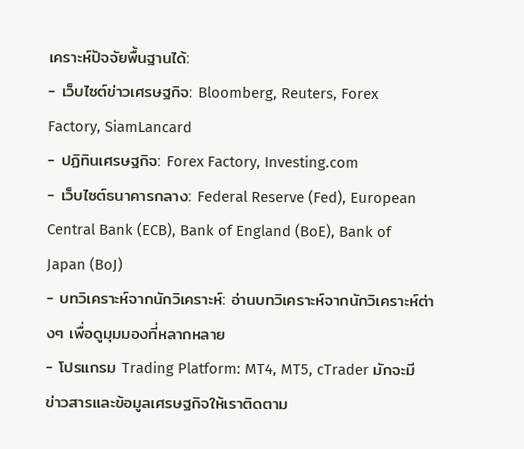เคราะห์ปัจจัยพื้นฐานได้:
- เว็บไซต์ข่าวเศรษฐกิจ: Bloomberg, Reuters, Forex Factory, SiamLancard
- ปฏิทินเศรษฐกิจ: Forex Factory, Investing.com
- เว็บไซต์ธนาคารกลาง: Federal Reserve (Fed), European Central Bank (ECB), Bank of England (BoE), Bank of Japan (BoJ)
- บทวิเคราะห์จากนักวิเคราะห์: อ่านบทวิเคราะห์จากนักวิเคราะห์ต่างๆ เพื่อดูมุมมองที่หลากหลาย
- โปรแกรม Trading Platform: MT4, MT5, cTrader มักจะมีข่าวสารและข้อมูลเศรษฐกิจให้เราติดตาม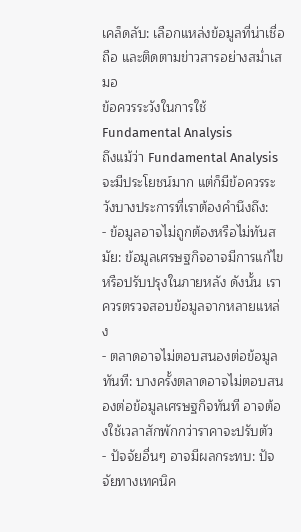เคล็ดลับ: เลือกแหล่งข้อมูลที่น่าเชื่อถือ และติดตามข่าวสารอย่างสม่ำเสมอ
ข้อควรระวังในการใช้ Fundamental Analysis
ถึงแม้ว่า Fundamental Analysis จะมีประโยชน์มาก แต่ก็มีข้อควรระวังบางประการที่เราต้องคำนึงถึง:
- ข้อมูลอาจไม่ถูกต้องหรือไม่ทันสมัย: ข้อมูลเศรษฐกิจอาจมีการแก้ไขหรือปรับปรุงในภายหลัง ดังนั้น เราควรตรวจสอบข้อมูลจากหลายแหล่ง
- ตลาดอาจไม่ตอบสนองต่อข้อมูลทันที: บางครั้งตลาดอาจไม่ตอบสนองต่อข้อมูลเศรษฐกิจทันที อาจต้องใช้เวลาสักพักกว่าราคาจะปรับตัว
- ปัจจัยอื่นๆ อาจมีผลกระทบ: ปัจจัยทางเทคนิค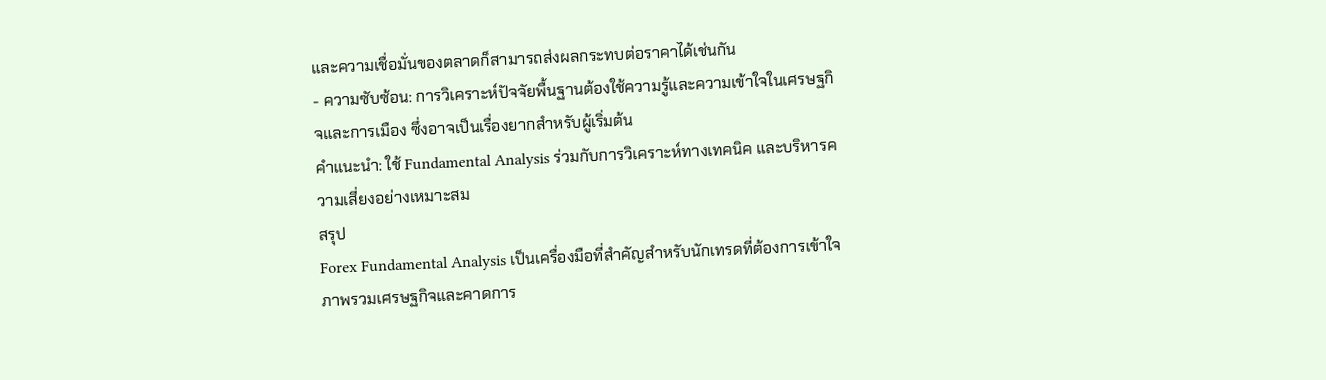และความเชื่อมั่นของตลาดก็สามารถส่งผลกระทบต่อราคาได้เช่นกัน
- ความซับซ้อน: การวิเคราะห์ปัจจัยพื้นฐานต้องใช้ความรู้และความเข้าใจในเศรษฐกิจและการเมือง ซึ่งอาจเป็นเรื่องยากสำหรับผู้เริ่มต้น
คำแนะนำ: ใช้ Fundamental Analysis ร่วมกับการวิเคราะห์ทางเทคนิค และบริหารความเสี่ยงอย่างเหมาะสม
สรุป
Forex Fundamental Analysis เป็นเครื่องมือที่สำคัญสำหรับนักเทรดที่ต้องการเข้าใจภาพรวมเศรษฐกิจและคาดการ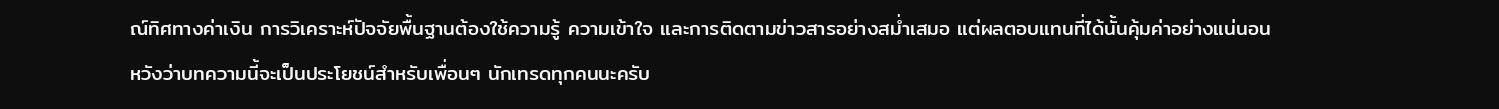ณ์ทิศทางค่าเงิน การวิเคราะห์ปัจจัยพื้นฐานต้องใช้ความรู้ ความเข้าใจ และการติดตามข่าวสารอย่างสม่ำเสมอ แต่ผลตอบแทนที่ได้นั้นคุ้มค่าอย่างแน่นอน
หวังว่าบทความนี้จะเป็นประโยชน์สำหรับเพื่อนๆ นักเทรดทุกคนนะครับ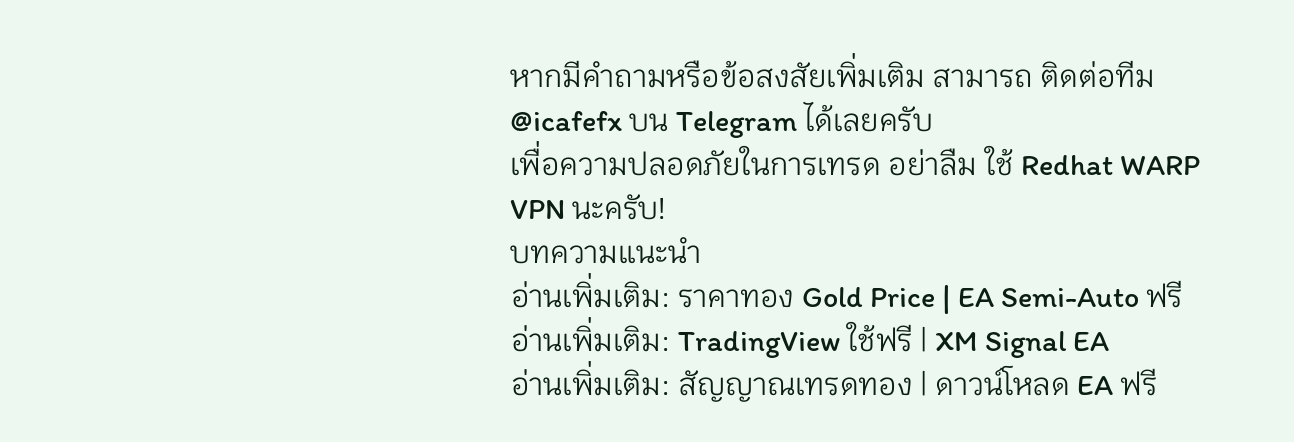หากมีคำถามหรือข้อสงสัยเพิ่มเติม สามารถ ติดต่อทีม @icafefx บน Telegram ได้เลยครับ
เพื่อความปลอดภัยในการเทรด อย่าลืม ใช้ Redhat WARP VPN นะครับ!
บทความแนะนำ
อ่านเพิ่มเติม: ราคาทอง Gold Price | EA Semi-Auto ฟรี
อ่านเพิ่มเติม: TradingView ใช้ฟรี | XM Signal EA
อ่านเพิ่มเติม: สัญญาณเทรดทอง | ดาวน์โหลด EA ฟรี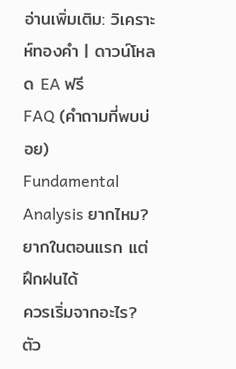อ่านเพิ่มเติม: วิเคราะห์ทองคำ | ดาวน์โหลด EA ฟรี
FAQ (คำถามที่พบบ่อย)
Fundamental Analysis ยากไหม?
ยากในตอนแรก แต่ฝึกฝนได้
ควรเริ่มจากอะไร?
ตัว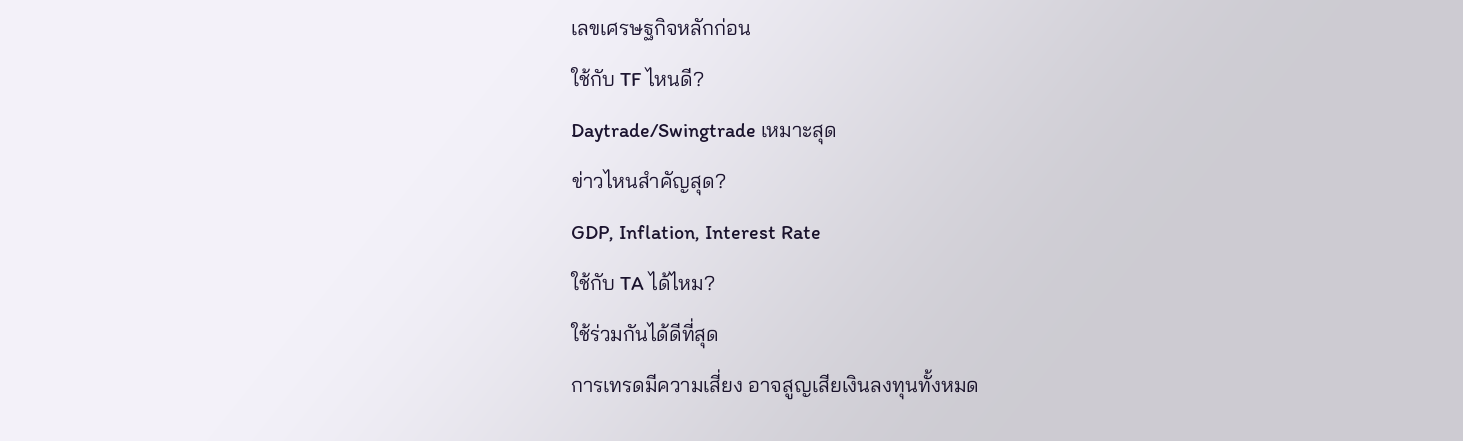เลขเศรษฐกิจหลักก่อน
ใช้กับ TF ไหนดี?
Daytrade/Swingtrade เหมาะสุด
ข่าวไหนสำคัญสุด?
GDP, Inflation, Interest Rate
ใช้กับ TA ได้ไหม?
ใช้ร่วมกันได้ดีที่สุด
การเทรดมีความเสี่ยง อาจสูญเสียเงินลงทุนทั้งหมด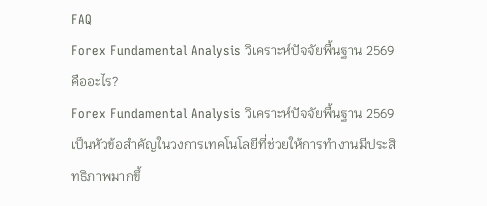FAQ
Forex Fundamental Analysis วิเคราะห์ปัจจัยพื้นฐาน 2569 คืออะไร?
Forex Fundamental Analysis วิเคราะห์ปัจจัยพื้นฐาน 2569 เป็นหัวข้อสำคัญในวงการเทคโนโลยีที่ช่วยให้การทำงานมีประสิทธิภาพมากขึ้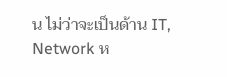น ไม่ว่าจะเป็นด้าน IT, Network ห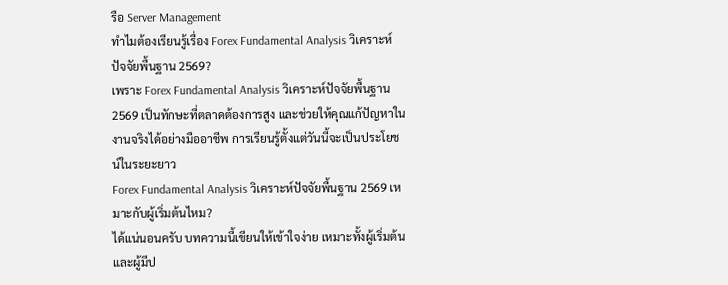รือ Server Management
ทำไมต้องเรียนรู้เรื่อง Forex Fundamental Analysis วิเคราะห์ปัจจัยพื้นฐาน 2569?
เพราะ Forex Fundamental Analysis วิเคราะห์ปัจจัยพื้นฐาน 2569 เป็นทักษะที่ตลาดต้องการสูง และช่วยให้คุณแก้ปัญหาในงานจริงได้อย่างมืออาชีพ การเรียนรู้ตั้งแต่วันนี้จะเป็นประโยชน์ในระยะยาว
Forex Fundamental Analysis วิเคราะห์ปัจจัยพื้นฐาน 2569 เหมาะกับผู้เริ่มต้นไหม?
ได้แน่นอนครับ บทความนี้เขียนให้เข้าใจง่าย เหมาะทั้งผู้เริ่มต้นและผู้มีป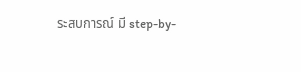ระสบการณ์ มี step-by-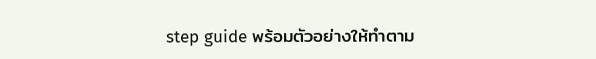step guide พร้อมตัวอย่างให้ทำตาม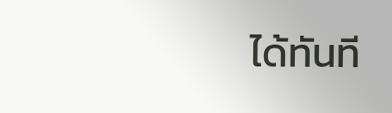ได้ทันที